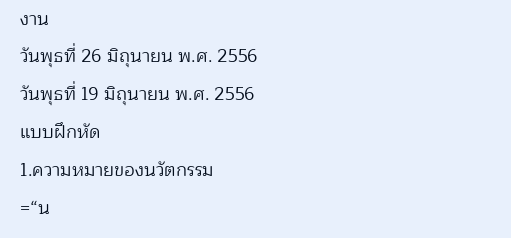งาน
วันพุธที่ 26 มิถุนายน พ.ศ. 2556
วันพุธที่ 19 มิถุนายน พ.ศ. 2556
แบบฝึกหัด
1.ความหมายของนวัตกรรม
=“น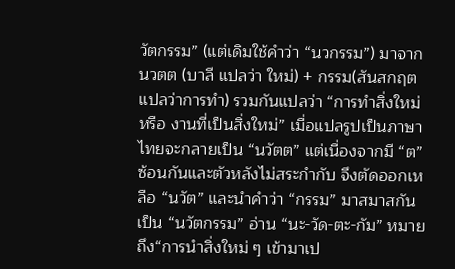วัตกรรม” (แต่เดิมใช้คำว่า “นวกรรม”) มาจาก นวตต (บาลี แปลว่า ใหม่) + กรรม(สันสกฤตแปลว่าการทำ) รวมกันแปลว่า “การทำสิ่งใหม่ หรือ งานที่เป็นสิ่งใหม่” เมื่อแปลรูปเป็นภาษาไทยจะกลายเป็น “นวัตต” แต่เนื่องจากมี “ต” ซ้อนกันและตัวหลังไม่สระกำกับ จึงตัดออกเหลือ “นวัต” และนำคำว่า “กรรม” มาสมาสกันเป็น “นวัตกรรม” อ่าน “นะ-วัด-ตะ-กัม” หมายถึง“การนำสิ่งใหม่ ๆ เข้ามาเป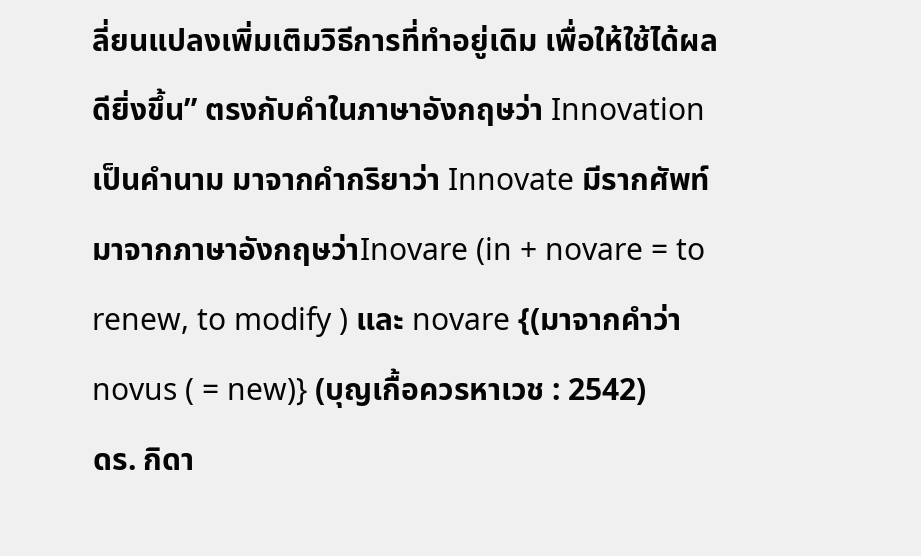ลี่ยนแปลงเพิ่มเติมวิธีการที่ทำอยู่เดิม เพื่อให้ใช้ได้ผลดียิ่งขึ้น” ตรงกับคำในภาษาอังกฤษว่า Innovation เป็นคำนาม มาจากคำกริยาว่า Innovate มีรากศัพท์มาจากภาษาอังกฤษว่าInovare (in + novare = to renew, to modify ) และ novare {(มาจากคำว่า novus ( = new)} (บุญเกื้อควรหาเวช : 2542)
ดร. กิดา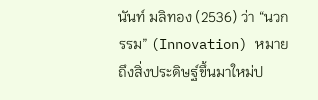นันท์ มลิทอง (2536) ว่า “นวกรรม” (Innovation) หมายถึงสิ่งประดิษฐ์ขึ้นมาใหม่ป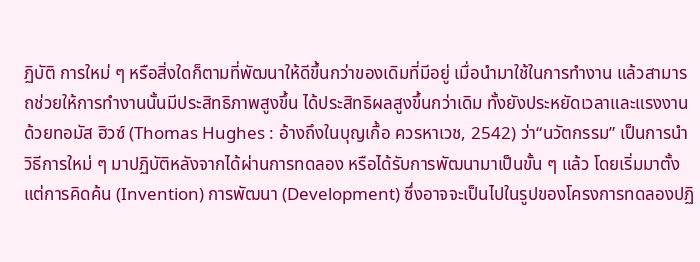ฏิบัติ การใหม่ ๆ หรือสิ่งใดก็ตามที่พัฒนาให้ดีขึ้นกว่าของเดิมที่มีอยู่ เมื่อนำมาใช้ในการทำงาน แล้วสามารถช่วยให้การทำงานนั้นมีประสิทธิภาพสูงขึ้น ได้ประสิทธิผลสูงขึ้นกว่าเดิม ทั้งยังประหยัดเวลาและแรงงานด้วยทอมัส ฮิวซ์ (Thomas Hughes : อ้างถึงในบุญเกื้อ ควรหาเวช, 2542) ว่า“นวัตกรรม” เป็นการนำวิธีการใหม่ ๆ มาปฏิบัติหลังจากได้ผ่านการทดลอง หรือได้รับการพัฒนามาเป็นขั้น ๆ แล้ว โดยเริ่มมาตั้งแต่การคิดค้น (Invention) การพัฒนา (Development) ซึ่งอาจจะเป็นไปในรูปของโครงการทดลองปฏิ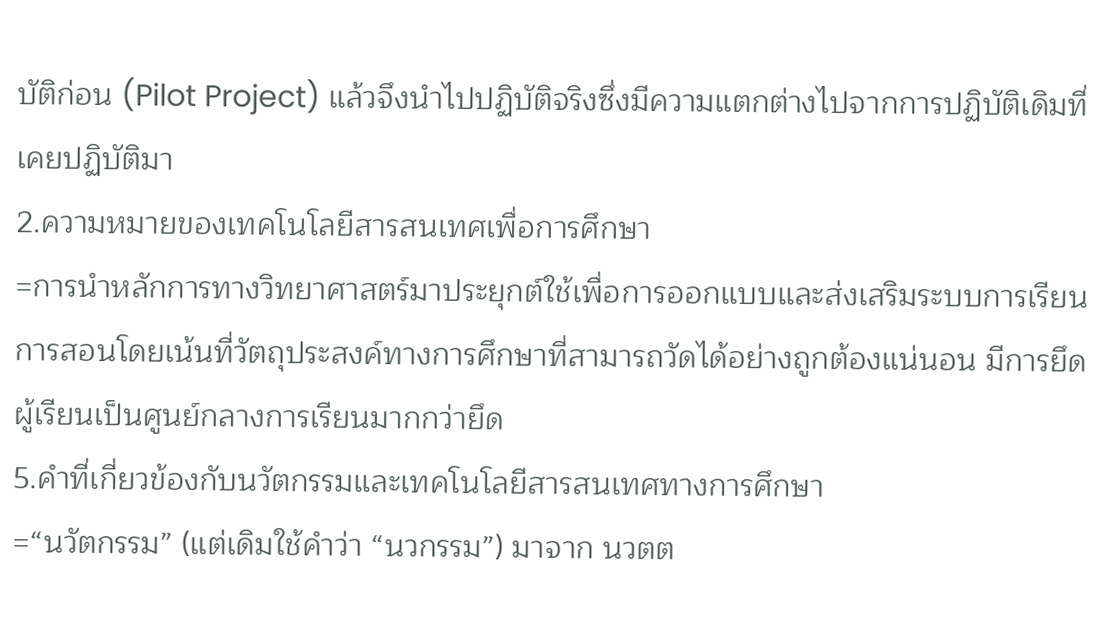บัติก่อน (Pilot Project) แล้วจึงนำไปปฏิบัติจริงซึ่งมีความแตกต่างไปจากการปฏิบัติเดิมที่เคยปฏิบัติมา
2.ความหมายของเทคโนโลยีสารสนเทศเพื่อการศึกษา
=การนำหลักการทางวิทยาศาสตร์มาประยุกต์ใช้เพื่อการออกแบบและส่งเสริมระบบการเรียนการสอนโดยเน้นที่วัตถุประสงค์ทางการศึกษาที่สามารถวัดได้อย่างถูกต้องแน่นอน มีการยึดผู้เรียนเป็นศูนย์กลางการเรียนมากกว่ายึด
5.คำที่เกี่ยวข้องกับนวัตกรรมและเทคโนโลยีสารสนเทศทางการศึกษา
=“นวัตกรรม” (แต่เดิมใช้คำว่า “นวกรรม”) มาจาก นวตต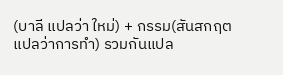(บาลี แปลว่า ใหม่) + กรรม(สันสกฤตแปลว่าการทำ) รวมกันแปล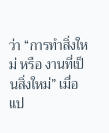ว่า “การทำสิ่งใหม่ หรือ งานที่เป็นสิ่งใหม่” เมื่อแป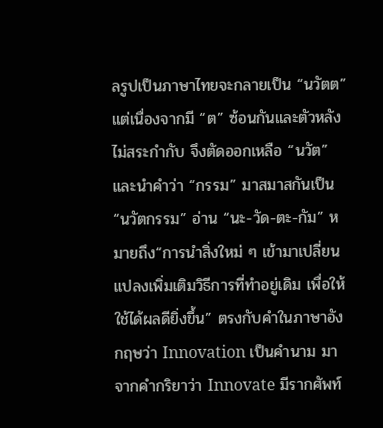ลรูปเป็นภาษาไทยจะกลายเป็น “นวัตต” แต่เนื่องจากมี “ต” ซ้อนกันและตัวหลังไม่สระกำกับ จึงตัดออกเหลือ “นวัต” และนำคำว่า “กรรม” มาสมาสกันเป็น “นวัตกรรม” อ่าน “นะ-วัด-ตะ-กัม” หมายถึง“การนำสิ่งใหม่ ๆ เข้ามาเปลี่ยนแปลงเพิ่มเติมวิธีการที่ทำอยู่เดิม เพื่อให้ใช้ได้ผลดียิ่งขึ้น” ตรงกับคำในภาษาอังกฤษว่า Innovation เป็นคำนาม มาจากคำกริยาว่า Innovate มีรากศัพท์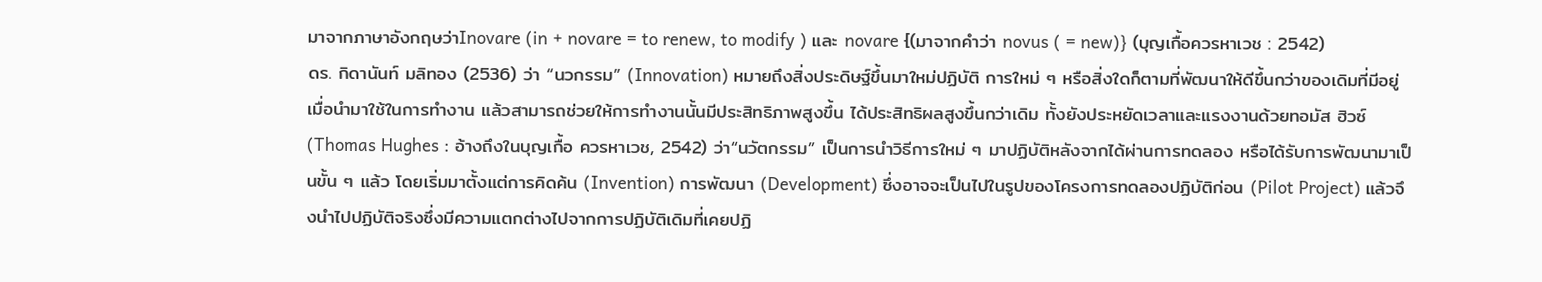มาจากภาษาอังกฤษว่าInovare (in + novare = to renew, to modify ) และ novare {(มาจากคำว่า novus ( = new)} (บุญเกื้อควรหาเวช : 2542)
ดร. กิดานันท์ มลิทอง (2536) ว่า “นวกรรม” (Innovation) หมายถึงสิ่งประดิษฐ์ขึ้นมาใหม่ปฏิบัติ การใหม่ ๆ หรือสิ่งใดก็ตามที่พัฒนาให้ดีขึ้นกว่าของเดิมที่มีอยู่ เมื่อนำมาใช้ในการทำงาน แล้วสามารถช่วยให้การทำงานนั้นมีประสิทธิภาพสูงขึ้น ได้ประสิทธิผลสูงขึ้นกว่าเดิม ทั้งยังประหยัดเวลาและแรงงานด้วยทอมัส ฮิวซ์ (Thomas Hughes : อ้างถึงในบุญเกื้อ ควรหาเวช, 2542) ว่า“นวัตกรรม” เป็นการนำวิธีการใหม่ ๆ มาปฏิบัติหลังจากได้ผ่านการทดลอง หรือได้รับการพัฒนามาเป็นขั้น ๆ แล้ว โดยเริ่มมาตั้งแต่การคิดค้น (Invention) การพัฒนา (Development) ซึ่งอาจจะเป็นไปในรูปของโครงการทดลองปฏิบัติก่อน (Pilot Project) แล้วจึงนำไปปฏิบัติจริงซึ่งมีความแตกต่างไปจากการปฏิบัติเดิมที่เคยปฏิ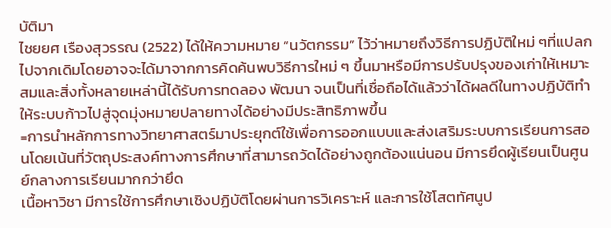บัติมา
ไชยยศ เรืองสุวรรณ (2522) ได้ให้ความหมาย “นวัตกรรม” ไว้ว่าหมายถึงวิธีการปฏิบัติใหม่ ๆที่แปลกไปจากเดิมโดยอาจจะได้มาจากการคิดค้นพบวิธีการใหม่ ๆ ขึ้นมาหรือมีการปรับปรุงของเก่าให้เหมาะสมและสิ่งทั้งหลายเหล่านี้ได้รับการทดลอง พัฒนา จนเป็นที่เชื่อถือได้แล้วว่าได้ผลดีในทางปฏิบัติทำให้ระบบก้าวไปสู่จุดมุ่งหมายปลายทางได้อย่างมีประสิทธิภาพขึ้น
=การนำหลักการทางวิทยาศาสตร์มาประยุกต์ใช้เพื่อการออกแบบและส่งเสริมระบบการเรียนการสอนโดยเน้นที่วัตถุประสงค์ทางการศึกษาที่สามารถวัดได้อย่างถูกต้องแน่นอน มีการยึดผู้เรียนเป็นศูนย์กลางการเรียนมากกว่ายึด
เนื้อหาวิชา มีการใช้การศึกษาเชิงปฏิบัติโดยผ่านการวิเคราะห์ และการใช้โสตทัศนูป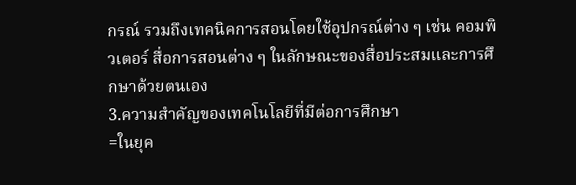กรณ์ รวมถึงเทคนิคการสอนโดยใช้อุปกรณ์ต่าง ๆ เช่น คอมพิวเตอร์ สื่อการสอนต่าง ๆ ในลักษณะของสื่อประสมและการศึกษาด้วยตนเอง
3.ความสำคัญของเทคโนโลยีที่มีต่อการศึกษา
=ในยุค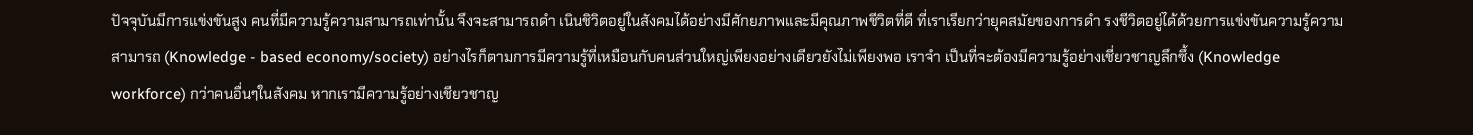ปัจจุบันมีการแข่งขันสูง คนที่มีความรู้ความสามารถเท่านั้น จึงจะสามารถดำ เนินชิวิตอยู่ในสังคมได้อย่างมีศักยภาพและมีคุณภาพชีวิตที่ดี ที่เราเรียกว่ายุคสมัยของการดำ รงชีวิตอยู่ได้ด้วยการแข่งขันความรู้ความสามารถ (Knowledge - based economy/society) อย่างไรก็ตามการมีความรู้ที่เหมือนกับคนส่วนใหญ่เพียงอย่างเดียวยังไม่เพียงพอ เราจำ เป็นที่จะต้องมีความรู้อย่างเชี่ยวชาญลึกซึ้ง (Knowledge workforce) กว่าคนอื่นๆในสังคม หากเรามีความรู้อย่างเชียวชาญ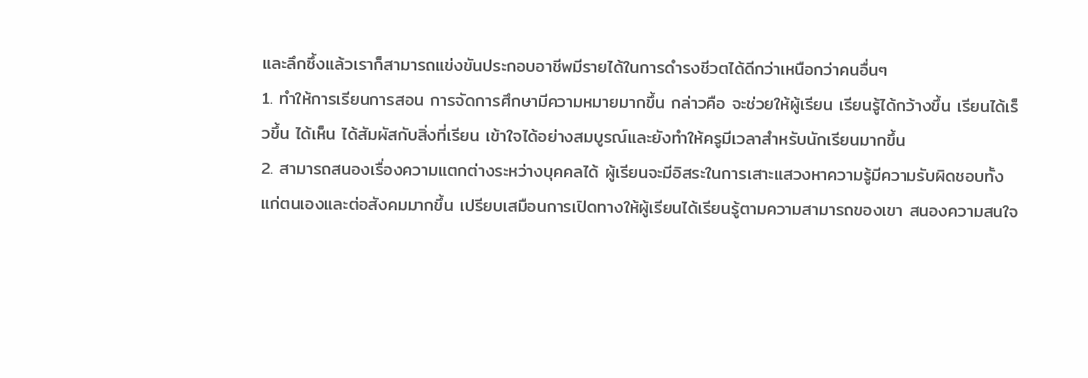และลึกซึ้งแล้วเราก็สามารถแข่งขันประกอบอาชีพมีรายได้ในการดำรงชีวตได้ดีกว่าเหนือกว่าคนอื่นๆ
1. ทำให้การเรียนการสอน การจัดการศึกษามีความหมายมากขึ้น กล่าวคือ จะช่วยให้ผู้เรียน เรียนรู้ได้กว้างขึ้น เรียนได้เร็วขึ้น ได้เห็น ได้สัมผัสกับสิ่งที่เรียน เข้าใจได้อย่างสมบูรณ์และยังทำให้ครูมีเวลาสำหรับนักเรียนมากขึ้น
2. สามารถสนองเรื่องความแตกต่างระหว่างบุคคลได้ ผู้เรียนจะมีอิสระในการเสาะแสวงหาความรู้มีความรับผิดชอบทั้งแก่ตนเองและต่อสังคมมากขึ้น เปรียบเสมือนการเปิดทางให้ผู้เรียนได้เรียนรู้ตามความสามารถของเขา สนองความสนใจ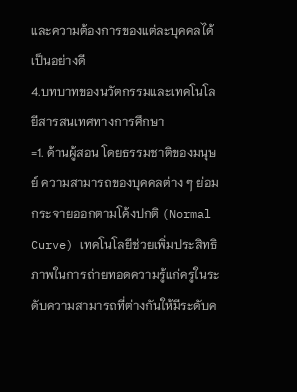และความต้องการของแต่ละบุคคลได้เป็นอย่างดี
4.บทบาทของนวัตกรรมและเทคโนโลยีสารสนเทศทางการศึกษา
=1. ด้านผู้สอน โดยธรรมชาติของมนุษย์ ความสามารถของบุคคลต่าง ๆ ย่อมกระจายออกตามโค้งปกติ (Normal Curve) เทคโนโลยีช่วยเพิ่มประสิทธิภาพในการถ่ายทอดความรู้แก่ครูในระดับความสามารถที่ต่างกันให้มีระดับค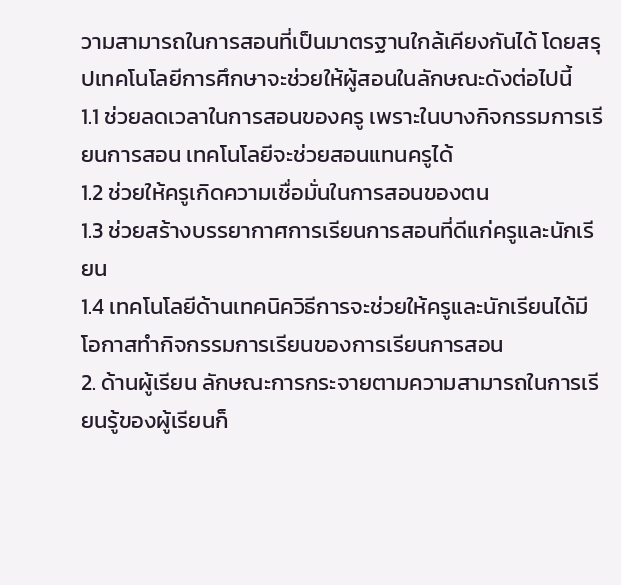วามสามารถในการสอนที่เป็นมาตรฐานใกล้เคียงกันได้ โดยสรุปเทคโนโลยีการศึกษาจะช่วยให้ผู้สอนในลักษณะดังต่อไปนี้
1.1 ช่วยลดเวลาในการสอนของครู เพราะในบางกิจกรรมการเรียนการสอน เทคโนโลยีจะช่วยสอนแทนครูได้
1.2 ช่วยให้ครูเกิดความเชื่อมั่นในการสอนของตน
1.3 ช่วยสร้างบรรยากาศการเรียนการสอนที่ดีแก่ครูและนักเรียน
1.4 เทคโนโลยีด้านเทคนิควิธีการจะช่วยให้ครูและนักเรียนได้มีโอกาสทำกิจกรรมการเรียนของการเรียนการสอน
2. ด้านผู้เรียน ลักษณะการกระจายตามความสามารถในการเรียนรู้ของผู้เรียนก็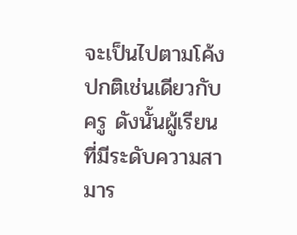จะเป็นไปตามโค้งปกติเช่นเดียวกับครู ดังนั้นผู้เรียนที่มีระดับความสามาร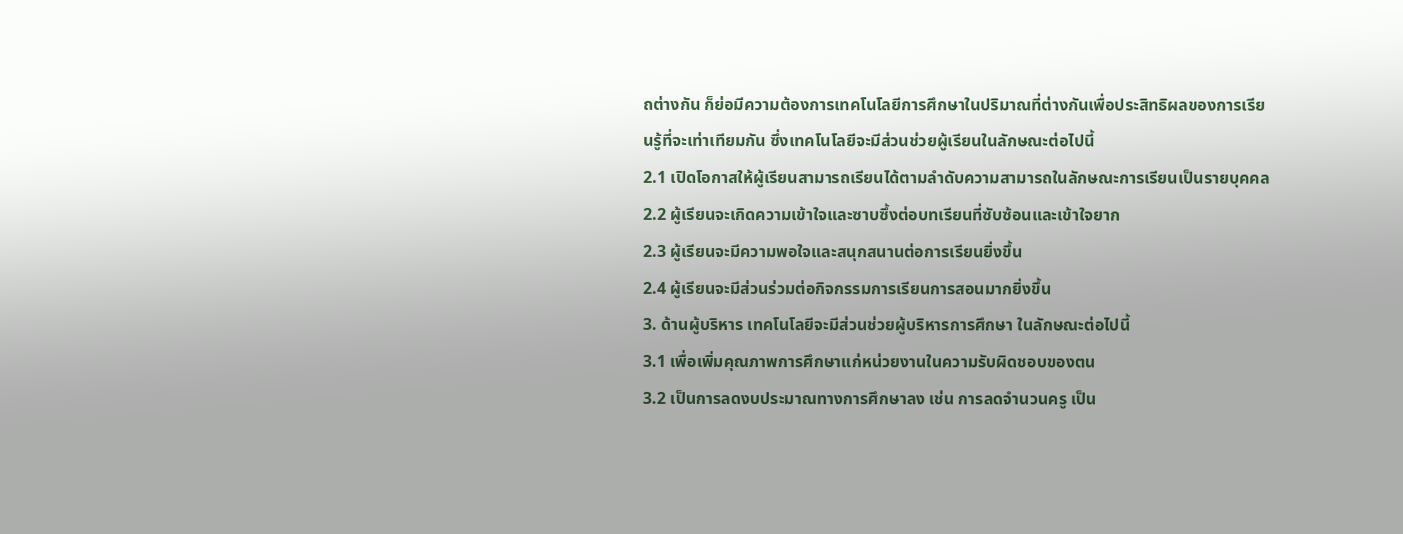ถต่างกัน ก็ย่อมีความต้องการเทคโนโลยีการศึกษาในปริมาณที่ต่างกันเพื่อประสิทธิผลของการเรียนรู้ที่จะเท่าเทียมกัน ซึ่งเทคโนโลยีจะมีส่วนช่วยผู้เรียนในลักษณะต่อไปนี้
2.1 เปิดโอกาสให้ผู้เรียนสามารถเรียนได้ตามลำดับความสามารถในลักษณะการเรียนเป็นรายบุคคล
2.2 ผู้เรียนจะเกิดความเข้าใจและซาบซึ้งต่อบทเรียนที่ซับซ้อนและเข้าใจยาก
2.3 ผู้เรียนจะมีความพอใจและสนุกสนานต่อการเรียนยิ่งขึ้น
2.4 ผู้เรียนจะมีส่วนร่วมต่อกิจกรรมการเรียนการสอนมากยิ่งขึ้น
3. ด้านผู้บริหาร เทคโนโลยีจะมีส่วนช่วยผู้บริหารการศึกษา ในลักษณะต่อไปนี้
3.1 เพื่อเพิ่มคุณภาพการศึกษาแก่หน่วยงานในความรับผิดชอบของตน
3.2 เป็นการลดงบประมาณทางการศึกษาลง เช่น การลดจำนวนครู เป็น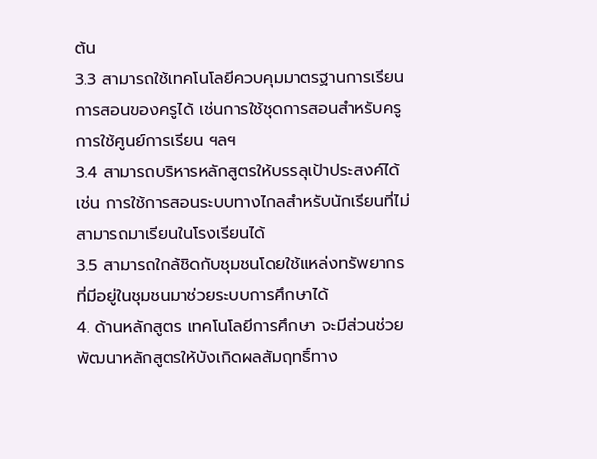ต้น
3.3 สามารถใช้เทคโนโลยีควบคุมมาตรฐานการเรียนการสอนของครูได้ เช่นการใช้ชุดการสอนสำหรับครู การใช้ศูนย์การเรียน ฯลฯ
3.4 สามารถบริหารหลักสูตรให้บรรลุเป้าประสงค์ได้ เช่น การใช้การสอนระบบทางไกลสำหรับนักเรียนที่ไม่สามารถมาเรียนในโรงเรียนได้
3.5 สามารถใกล้ชิดกับชุมชนโดยใช้แหล่งทรัพยากรที่มีอยู่ในชุมชนมาช่วยระบบการศึกษาได้
4. ด้านหลักสูตร เทคโนโลยีการศึกษา จะมีส่วนช่วยพัฒนาหลักสูตรให้บังเกิดผลสัมฤทธิ์ทาง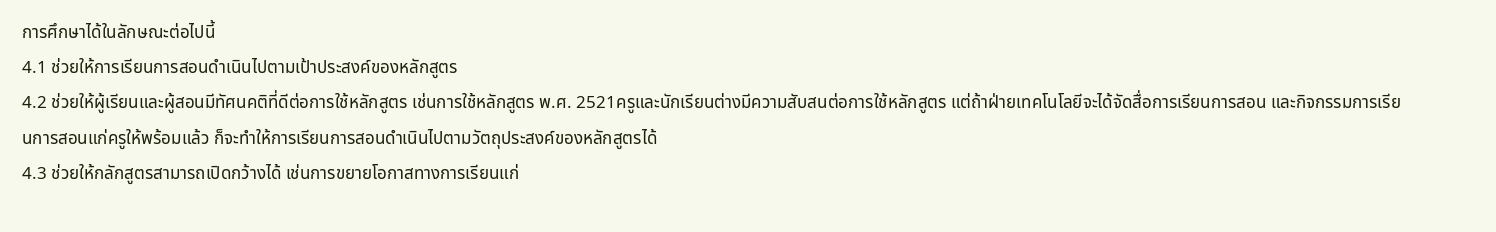การศึกษาได้ในลักษณะต่อไปนี้
4.1 ช่วยให้การเรียนการสอนดำเนินไปตามเป้าประสงค์ของหลักสูตร
4.2 ช่วยให้ผู้เรียนและผู้สอนมีทัศนคติที่ดีต่อการใช้หลักสูตร เช่นการใช้หลักสูตร พ.ศ. 2521ครูและนักเรียนต่างมีความสับสนต่อการใช้หลักสูตร แต่ถ้าฝ่ายเทคโนโลยีจะได้จัดสื่อการเรียนการสอน และกิจกรรมการเรียนการสอนแก่ครูให้พร้อมแล้ว ก็จะทำให้การเรียนการสอนดำเนินไปตามวัตถุประสงค์ของหลักสูตรได้
4.3 ช่วยให้กลักสูตรสามารถเปิดกว้างได้ เช่นการขยายโอกาสทางการเรียนแก่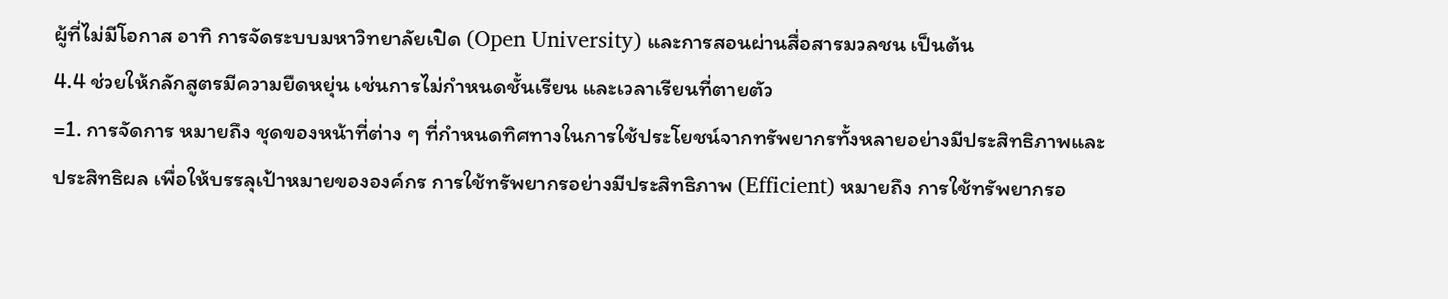ผู้ที่ไม่มีโอกาส อาทิ การจัดระบบมหาวิทยาลัยเปิด (Open University) และการสอนผ่านสื่อสารมวลชน เป็นต้น
4.4 ช่วยให้กลักสูตรมีความยืดหยุ่น เช่นการไม่กำหนดชั้นเรียน และเวลาเรียนที่ตายตัว
=1. การจัดการ หมายถึง ชุดของหน้าที่ต่าง ๆ ที่กำหนดทิศทางในการใช้ประโยชน์จากทรัพยากรทั้งหลายอย่างมีประสิทธิภาพและประสิทธิผล เพื่อให้บรรลุเป้าหมายขององค์กร การใช้ทรัพยากรอย่างมีประสิทธิภาพ (Efficient) หมายถึง การใช้ทรัพยากรอ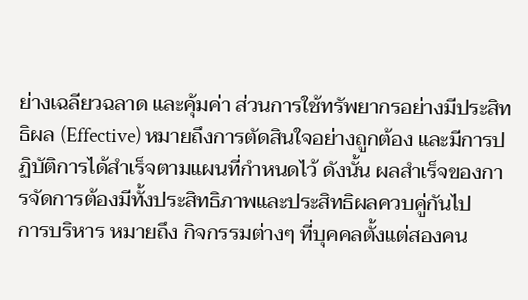ย่างเฉลียวฉลาด และคุ้มค่า ส่วนการใช้ทรัพยากรอย่างมีประสิทธิผล (Effective) หมายถึงการตัดสินใจอย่างถูกต้อง และมีการปฏิบัติการได้สำเร็จตามแผนที่กำหนดไว้ ดังนั้น ผลสำเร็จของการจัดการต้องมีทั้งประสิทธิภาพและประสิทธิผลควบคู่กันไป
การบริหาร หมายถึง กิจกรรมต่างๆ ที่บุคคลตั้งแต่สองคน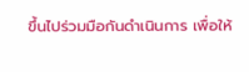ขึ้นไปร่วมมือกันดำเนินการ เพื่อให้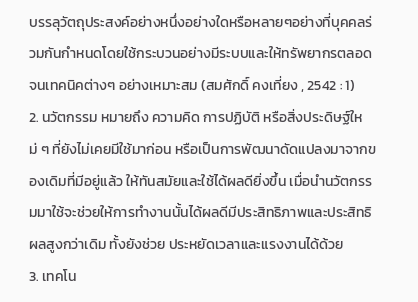บรรลุวัตถุประสงค์อย่างหนึ่งอย่างใดหรือหลายๆอย่างที่บุคคลร่วมกันกำหนดโดยใช้กระบวนอย่างมีระบบและให้ทรัพยากรตลอดจนเทคนิคต่างๆ อย่างเหมาะสม (สมศักดิ์ คงเที่ยง , 2542 : 1)
2. นวัตกรรม หมายถึง ความคิด การปฏิบัติ หรือสิ่งประดิษฐ์ใหม่ ๆ ที่ยังไม่เคยมีใช้มาก่อน หรือเป็นการพัฒนาดัดแปลงมาจากของเดิมที่มีอยู่แล้ว ให้ทันสมัยและใช้ได้ผลดียิ่งขึ้น เมื่อนำนวัตกรรมมาใช้จะช่วยให้การทำงานนั้นได้ผลดีมีประสิทธิภาพและประสิทธิผลสูงกว่าเดิม ทั้งยังช่วย ประหยัดเวลาและแรงงานได้ด้วย
3. เทคโน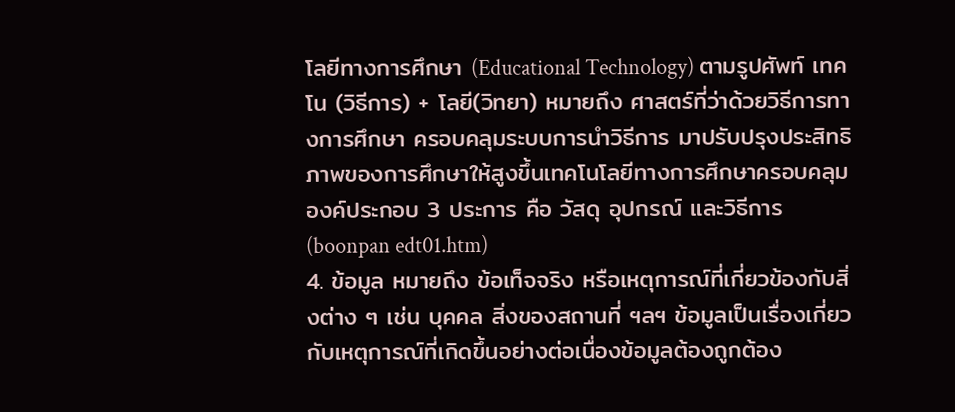โลยีทางการศึกษา (Educational Technology) ตามรูปศัพท์ เทคโน (วิธีการ) + โลยี(วิทยา) หมายถึง ศาสตร์ที่ว่าด้วยวิธีการทางการศึกษา ครอบคลุมระบบการนำวิธีการ มาปรับปรุงประสิทธิภาพของการศึกษาให้สูงขึ้นเทคโนโลยีทางการศึกษาครอบคลุมองค์ประกอบ 3 ประการ คือ วัสดุ อุปกรณ์ และวิธีการ (boonpan edt01.htm)
4. ข้อมูล หมายถึง ข้อเท็จจริง หรือเหตุการณ์ที่เกี่ยวข้องกับสิ่งต่าง ๆ เช่น บุคคล สิ่งของสถานที่ ฯลฯ ข้อมูลเป็นเรื่องเกี่ยวกับเหตุการณ์ที่เกิดขึ้นอย่างต่อเนื่องข้อมูลต้องถูกต้อง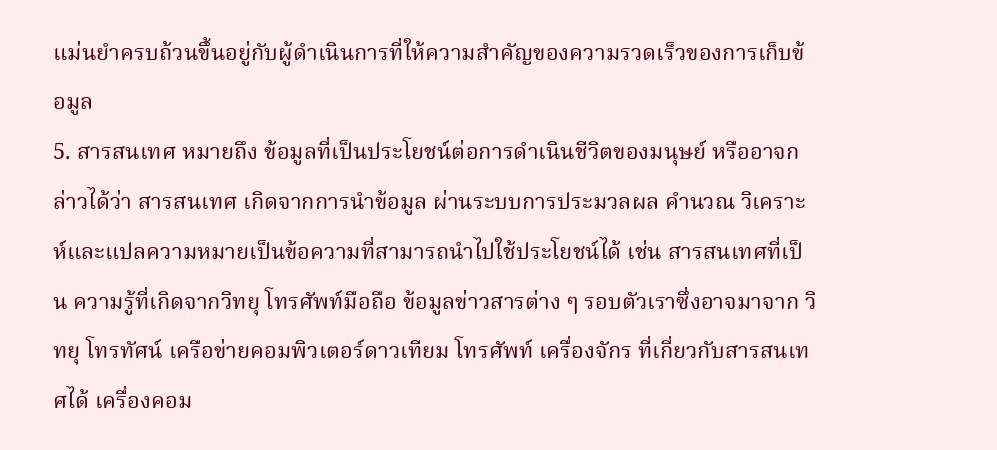แม่นยำครบถ้วนขึ้นอยู่กับผู้ดำเนินการที่ให้ความสำคัญของความรวดเร็วของการเก็บข้อมูล
5. สารสนเทศ หมายถึง ข้อมูลที่เป็นประโยชน์ต่อการดำเนินชีวิตของมนุษย์ หรืออาจกล่าวได้ว่า สารสนเทศ เกิดจากการนำข้อมูล ผ่านระบบการประมวลผล คำนวณ วิเคราะห์และแปลความหมายเป็นข้อความที่สามารถนำไปใช้ประโยชน์ได้ เช่น สารสนเทศที่เป็น ความรู้ที่เกิดจากวิทยุ โทรศัพท์มือถือ ข้อมูลข่าวสารต่าง ๆ รอบตัวเราซึ่งอาจมาจาก วิทยุ โทรทัศน์ เครือข่ายคอมพิวเตอร์ดาวเทียม โทรศัพท์ เครื่องจักร ที่เกี่ยวกับสารสนเทศได้ เครื่องคอม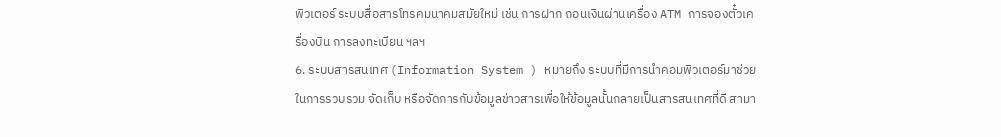พิวเตอร์ ระบบสื่อสารโทรคมนาคมสมัยใหม่ เช่น การฝาก ถอนเงินผ่านเครื่อง ATM การจองตั๋วเครื่องบิน การลงทะเบียน ฯลฯ
6. ระบบสารสนเทศ (Information System ) หมายถึง ระบบที่มีการนำคอมพิวเตอร์มาช่วยในการรวบรวม จัดเก็บ หรือจัดการกับข้อมูลข่าวสารเพื่อให้ข้อมูลนั้นกลายเป็นสารสนเทศที่ดี สามา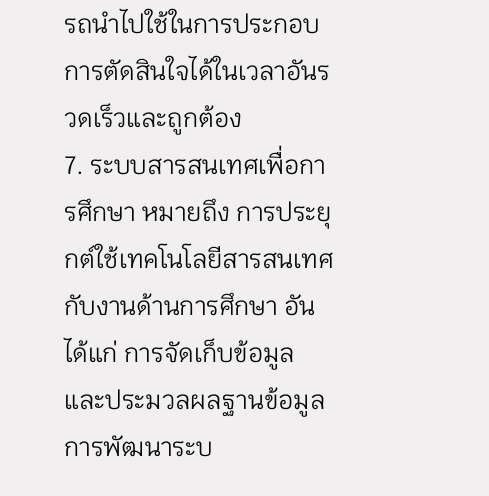รถนำไปใช้ในการประกอบการตัดสินใจได้ในเวลาอันรวดเร็วและถูกต้อง
7. ระบบสารสนเทศเพื่อการศึกษา หมายถึง การประยุกต์ใช้เทคโนโลยีสารสนเทศกับงานด้านการศึกษา อันได้แก่ การจัดเก็บข้อมูล และประมวลผลฐานข้อมูล การพัฒนาระบ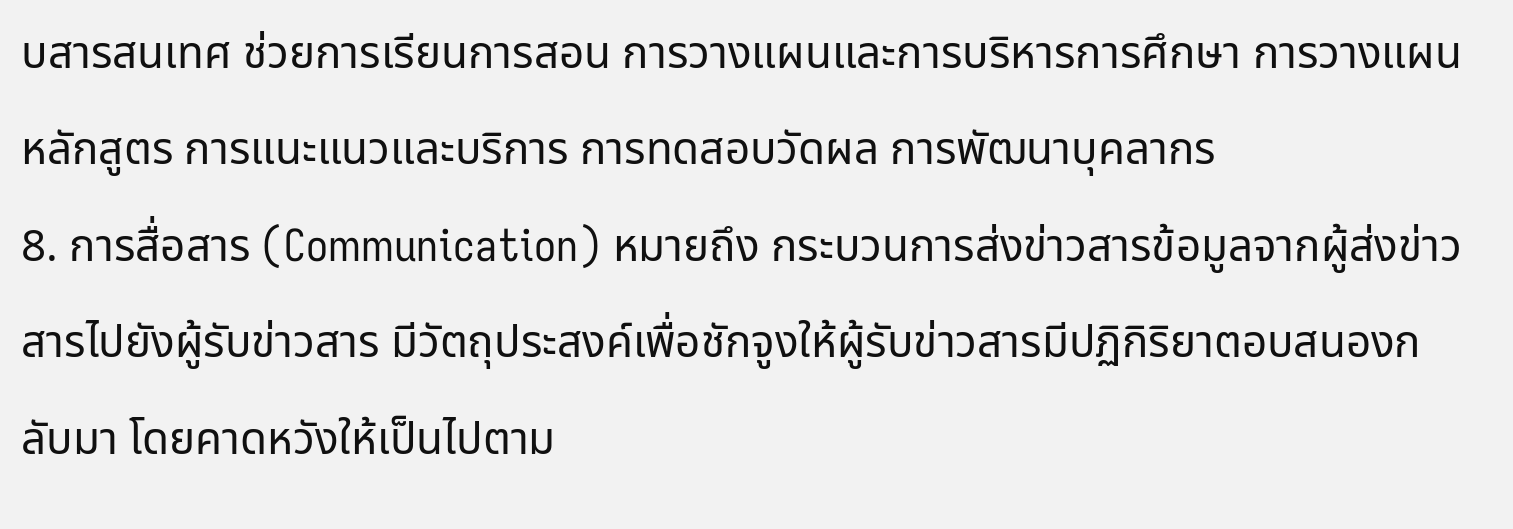บสารสนเทศ ช่วยการเรียนการสอน การวางแผนและการบริหารการศึกษา การวางแผนหลักสูตร การแนะแนวและบริการ การทดสอบวัดผล การพัฒนาบุคลากร
8. การสื่อสาร (Communication) หมายถึง กระบวนการส่งข่าวสารข้อมูลจากผู้ส่งข่าวสารไปยังผู้รับข่าวสาร มีวัตถุประสงค์เพื่อชักจูงให้ผู้รับข่าวสารมีปฏิกิริยาตอบสนองกลับมา โดยคาดหวังให้เป็นไปตาม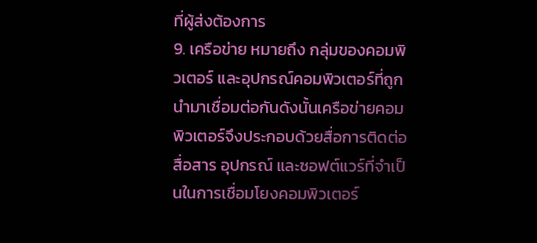ที่ผู้ส่งต้องการ
9. เครือข่าย หมายถึง กลุ่มของคอมพิวเตอร์ และอุปกรณ์คอมพิวเตอร์ที่ถูกนำมาเชื่อมต่อกันดังนั้นเครือข่ายคอมพิวเตอร์จึงประกอบด้วยสื่อการติดต่อสื่อสาร อุปกรณ์ และซอฟต์แวร์ที่จำเป็นในการเชื่อมโยงคอมพิวเตอร์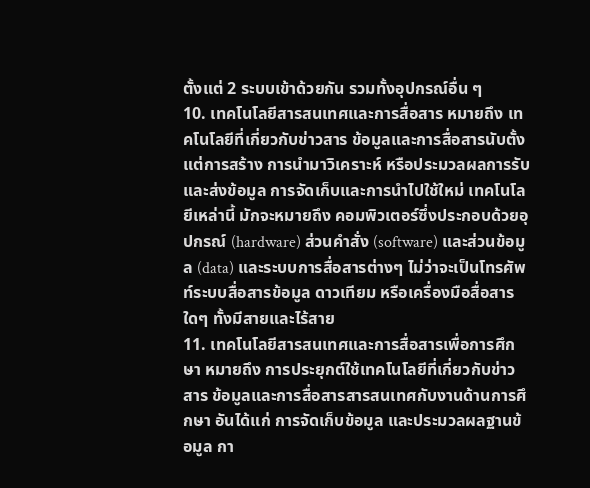ตั้งแต่ 2 ระบบเข้าด้วยกัน รวมทั้งอุปกรณ์อื่น ๆ
10. เทคโนโลยีสารสนเทศและการสื่อสาร หมายถึง เทคโนโลยีที่เกี่ยวกับข่าวสาร ข้อมูลและการสื่อสารนับตั้งแต่การสร้าง การนำมาวิเคราะห์ หรือประมวลผลการรับและส่งข้อมูล การจัดเก็บและการนำไปใช้ใหม่ เทคโนโลยีเหล่านี้ มักจะหมายถึง คอมพิวเตอร์ซึ่งประกอบด้วยอุปกรณ์ (hardware) ส่วนคำสั่ง (software) และส่วนข้อมูล (data) และระบบการสื่อสารต่างๆ ไม่ว่าจะเป็นโทรศัพท์ระบบสื่อสารข้อมูล ดาวเทียม หรือเครื่องมือสื่อสารใดๆ ทั้งมีสายและไร้สาย
11. เทคโนโลยีสารสนเทศและการสื่อสารเพื่อการศึกษา หมายถึง การประยุกต์ใช้เทคโนโลยีที่เกี่ยวกับข่าวสาร ข้อมูลและการสื่อสารสารสนเทศกับงานด้านการศึกษา อันได้แก่ การจัดเก็บข้อมูล และประมวลผลฐานข้อมูล กา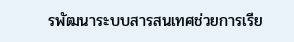รพัฒนาระบบสารสนเทศช่วยการเรีย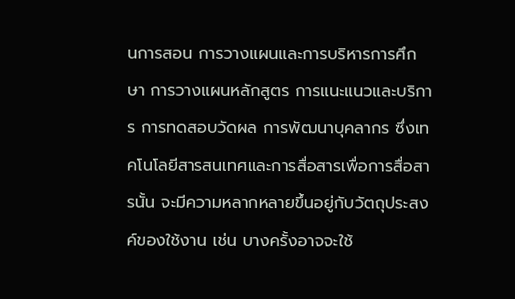นการสอน การวางแผนและการบริหารการศึกษา การวางแผนหลักสูตร การแนะแนวและบริการ การทดสอบวัดผล การพัฒนาบุคลากร ซึ่งเทคโนโลยีสารสนเทศและการสื่อสารเพื่อการสื่อสารนั้น จะมีความหลากหลายขึ้นอยู่กับวัตถุประสงค์ของใช้งาน เช่น บางครั้งอาจจะใช้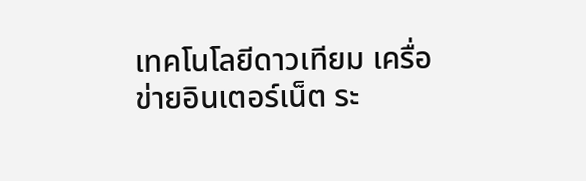เทคโนโลยีดาวเทียม เครื่อข่ายอินเตอร์เน็ต ระ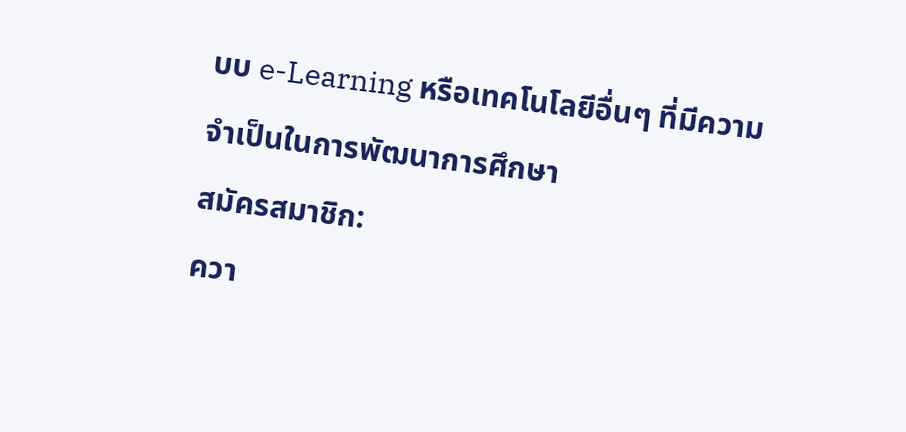บบ e-Learning หรือเทคโนโลยีอื่นๆ ที่มีความจำเป็นในการพัฒนาการศึกษา
สมัครสมาชิก:
ควา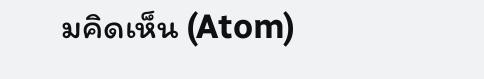มคิดเห็น (Atom)